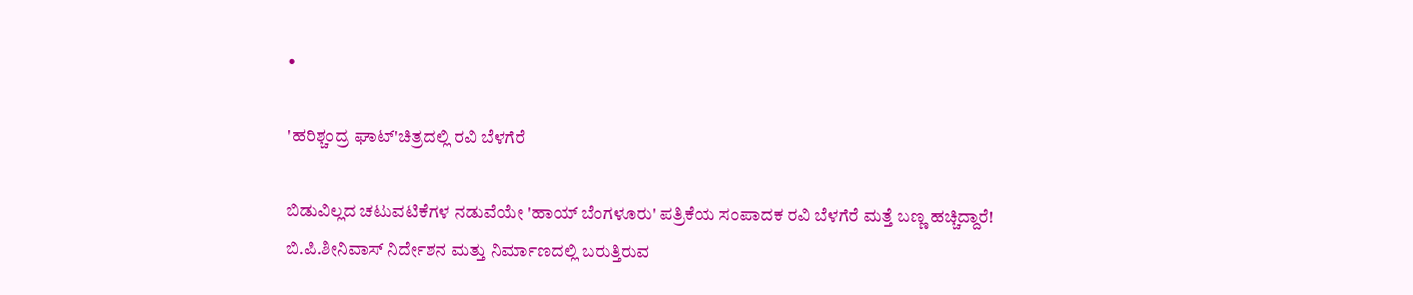•

'ಹರಿಶ್ಚಂದ್ರ ಘಾಟ್'ಚಿತ್ರದಲ್ಲಿ ರವಿ ಬೆಳಗೆರೆ

ಬಿಡುವಿಲ್ಲದ ಚಟುವಟಿಕೆಗಳ ನಡುವೆಯೇ 'ಹಾಯ್ ಬೆಂಗಳೂರು' ಪತ್ರಿಕೆಯ ಸಂಪಾದಕ ರವಿ ಬೆಳಗೆರೆ ಮತ್ತೆ ಬಣ್ಣ ಹಚ್ಚಿದ್ದಾರೆ! ಬಿ.ಪಿ.ಶೀನಿವಾಸ್ ನಿರ್ದೇಶನ ಮತ್ತು ನಿರ್ಮಾಣದಲ್ಲಿ ಬರುತ್ತಿರುವ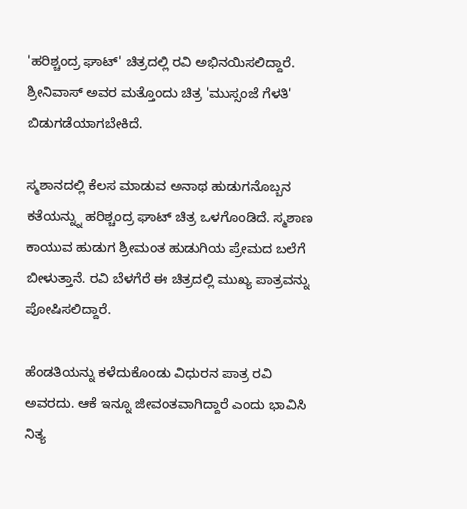'ಹರಿಶ್ಚಂದ್ರ ಘಾಟ್' ಚಿತ್ರದಲ್ಲಿ ರವಿ ಅಭಿನಯಿಸಲಿದ್ದಾರೆ. ಶ್ರೀನಿವಾಸ್ ಅವರ ಮತ್ತೊಂದು ಚಿತ್ರ 'ಮುಸ್ಸಂಜೆ ಗೆಳತಿ' ಬಿಡುಗಡೆಯಾಗಬೇಕಿದೆ.

ಸ್ಮಶಾನದಲ್ಲಿ ಕೆಲಸ ಮಾಡುವ ಅನಾಥ ಹುಡುಗನೊಬ್ಬನ ಕತೆಯನ್ನ್ನು ಹರಿಶ್ಚಂದ್ರ ಘಾಟ್ ಚಿತ್ರ ಒಳಗೊಂಡಿದೆ. ಸ್ಮಶಾಣ ಕಾಯುವ ಹುಡುಗ ಶ್ರೀಮಂತ ಹುಡುಗಿಯ ಪ್ರೇಮದ ಬಲೆಗೆ ಬೀಳುತ್ತಾನೆ. ರವಿ ಬೆಳಗೆರೆ ಈ ಚಿತ್ರದಲ್ಲಿ ಮುಖ್ಯ ಪಾತ್ರವನ್ನು ಪೋಷಿಸಲಿದ್ದಾರೆ.

ಹೆಂಡತಿಯನ್ನು ಕಳೆದುಕೊಂಡು ವಿಧುರನ ಪಾತ್ರ ರವಿ ಅವರದು. ಆಕೆ ಇನ್ನೂ ಜೀವಂತವಾಗಿದ್ದಾರೆ ಎಂದು ಭಾವಿಸಿ ನಿತ್ಯ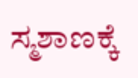ಸ್ಮಶಾಣಕ್ಕೆ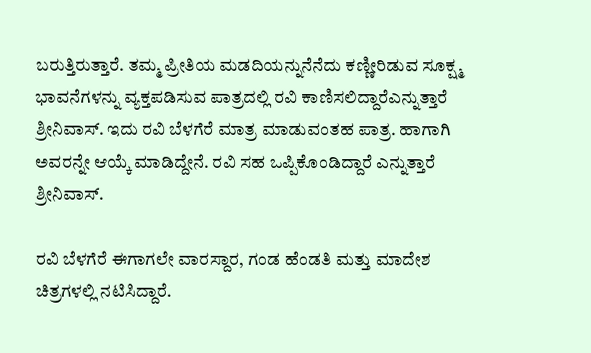ಬರುತ್ತಿರುತ್ತಾರೆ. ತಮ್ಮ ಪ್ರೀತಿಯ ಮಡದಿಯನ್ನುನೆನೆದು ಕಣ್ಣೀರಿಡುವ ಸೂಕ್ಷ್ಮ ಭಾವನೆಗಳನ್ನು ವ್ಯಕ್ತಪಡಿಸುವ ಪಾತ್ರದಲ್ಲಿ ರವಿ ಕಾಣಿಸಲಿದ್ದಾರೆಎನ್ನುತ್ತಾರೆ ಶ್ರೀನಿವಾಸ್. ಇದು ರವಿ ಬೆಳಗೆರೆ ಮಾತ್ರ ಮಾಡುವಂತಹ ಪಾತ್ರ. ಹಾಗಾಗಿ ಅವರನ್ನೇ ಆಯ್ಕೆ ಮಾಡಿದ್ದೇನೆ. ರವಿ ಸಹ ಒಪ್ಪಿಕೊಂಡಿದ್ದಾರೆ ಎನ್ನುತ್ತಾರೆ ಶ್ರೀನಿವಾಸ್.

ರವಿ ಬೆಳಗೆರೆ ಈಗಾಗಲೇ ವಾರಸ್ದಾರ, ಗಂಡ ಹೆಂಡತಿ ಮತ್ತು ಮಾದೇಶ ಚಿತ್ರಗಳಲ್ಲಿ ನಟಿಸಿದ್ದಾರೆ.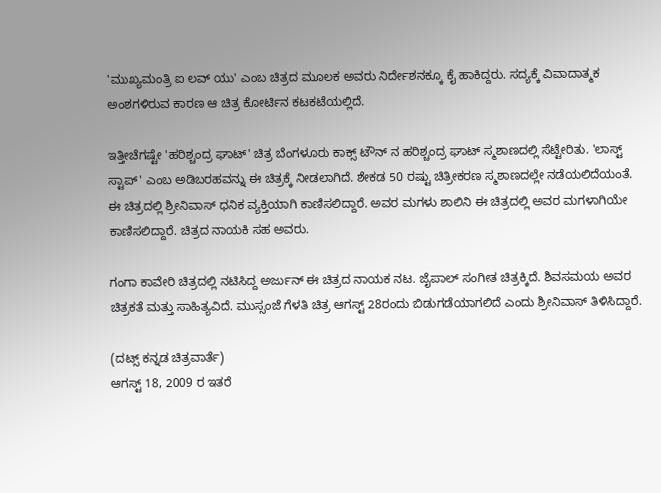'ಮುಖ್ಯಮಂತ್ರಿ ಐ ಲವ್ ಯು' ಎಂಬ ಚಿತ್ರದ ಮೂಲಕ ಅವರು ನಿರ್ದೇಶನಕ್ಕೂ ಕೈ ಹಾಕಿದ್ದರು. ಸದ್ಯಕ್ಕೆ ವಿವಾದಾತ್ಮಕ ಅಂಶಗಳಿರುವ ಕಾರಣ ಆ ಚಿತ್ರ ಕೋರ್ಟಿನ ಕಟಕಟೆಯಲ್ಲಿದೆ.

ಇತ್ತೀಚೆಗಷ್ಟೇ 'ಹರಿಶ್ಚಂದ್ರ ಘಾಟ್' ಚಿತ್ರ ಬೆಂಗಳೂರು ಕಾಕ್ಸ್ ಟೌನ್ ನ ಹರಿಶ್ಚಂದ್ರ ಘಾಟ್ ಸ್ಮಶಾಣದಲ್ಲಿ ಸೆಟ್ಟೇರಿತು. 'ಲಾಸ್ಟ್ ಸ್ಟಾಪ್' ಎಂಬ ಅಡಿಬರಹವನ್ನು ಈ ಚಿತ್ರಕ್ಕೆ ನೀಡಲಾಗಿದೆ. ಶೇಕಡ 50 ರಷ್ಟು ಚಿತ್ರೀಕರಣ ಸ್ಮಶಾಣದಲ್ಲೇ ನಡೆಯಲಿದೆಯಂತೆ. ಈ ಚಿತ್ರದಲ್ಲಿ ಶ್ರೀನಿವಾಸ್ ಧನಿಕ ವ್ಯಕ್ತಿಯಾಗಿ ಕಾಣಿಸಲಿದ್ದಾರೆ. ಅವರ ಮಗಳು ಶಾಲಿನಿ ಈ ಚಿತ್ರದಲ್ಲಿ ಅವರ ಮಗಳಾಗಿಯೇ ಕಾಣಿಸಲಿದ್ದಾರೆ. ಚಿತ್ರದ ನಾಯಕಿ ಸಹ ಅವರು.

ಗಂಗಾ ಕಾವೇರಿ ಚಿತ್ರದಲ್ಲಿ ನಟಿಸಿದ್ದ ಅರ್ಜುನ್ ಈ ಚಿತ್ರದ ನಾಯಕ ನಟ. ಜೈಪಾಲ್ ಸಂಗೀತ ಚಿತ್ರಕ್ಕಿದೆ. ಶಿವಸಮಯ ಅವರ ಚಿತ್ರಕತೆ ಮತ್ತು ಸಾಹಿತ್ಯವಿದೆ. ಮುಸ್ಸಂಜೆ ಗೆಳತಿ ಚಿತ್ರ ಆಗಸ್ಟ್ 28ರಂದು ಬಿಡುಗಡೆಯಾಗಲಿದೆ ಎಂದು ಶ್ರೀನಿವಾಸ್ ತಿಳಿಸಿದ್ದಾರೆ.

(ದಟ್ಸ್ ಕನ್ನಡ ಚಿತ್ರವಾರ್ತೆ)
ಆಗಸ್ಟ್ 18, 2009 ರ ಇತರೆ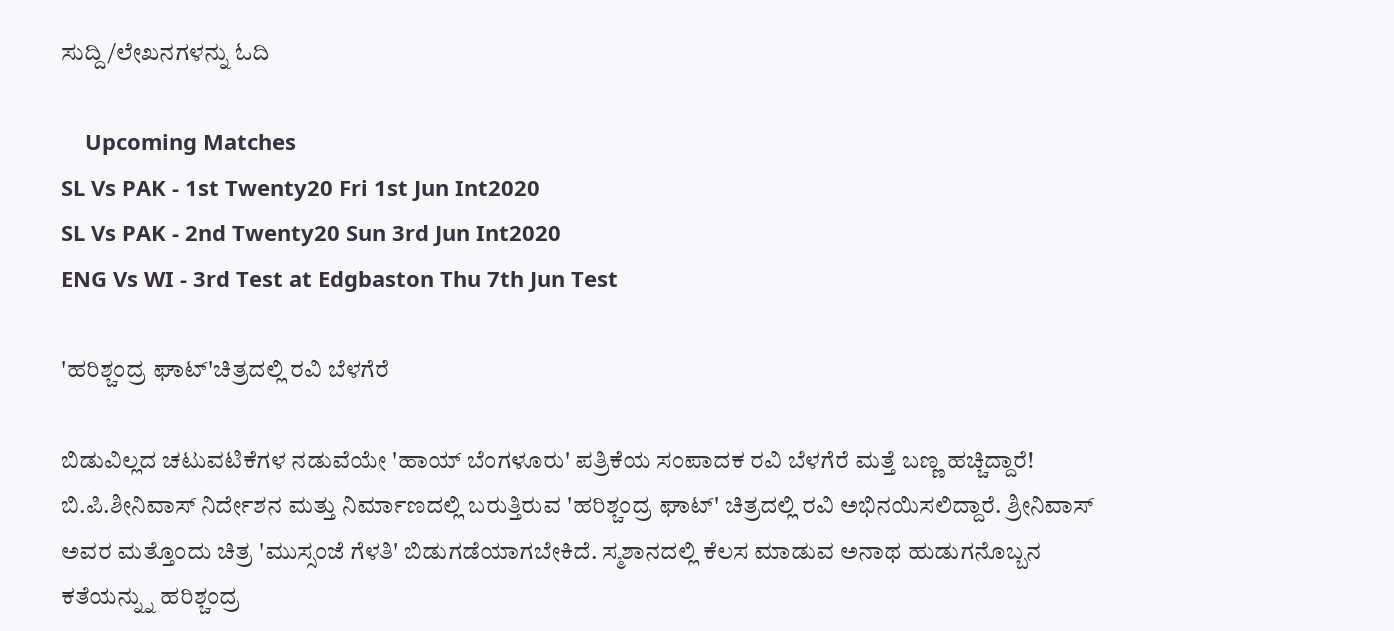ಸುದ್ದಿ/ಲೇಖನಗಳನ್ನು ಓದಿ

    Upcoming Matches
SL Vs PAK - 1st Twenty20 Fri 1st Jun Int2020
SL Vs PAK - 2nd Twenty20 Sun 3rd Jun Int2020
ENG Vs WI - 3rd Test at Edgbaston Thu 7th Jun Test

'ಹರಿಶ್ಚಂದ್ರ ಘಾಟ್'ಚಿತ್ರದಲ್ಲಿ ರವಿ ಬೆಳಗೆರೆ

ಬಿಡುವಿಲ್ಲದ ಚಟುವಟಿಕೆಗಳ ನಡುವೆಯೇ 'ಹಾಯ್ ಬೆಂಗಳೂರು' ಪತ್ರಿಕೆಯ ಸಂಪಾದಕ ರವಿ ಬೆಳಗೆರೆ ಮತ್ತೆ ಬಣ್ಣ ಹಚ್ಚಿದ್ದಾರೆ! ಬಿ.ಪಿ.ಶೀನಿವಾಸ್ ನಿರ್ದೇಶನ ಮತ್ತು ನಿರ್ಮಾಣದಲ್ಲಿ ಬರುತ್ತಿರುವ 'ಹರಿಶ್ಚಂದ್ರ ಘಾಟ್' ಚಿತ್ರದಲ್ಲಿ ರವಿ ಅಭಿನಯಿಸಲಿದ್ದಾರೆ. ಶ್ರೀನಿವಾಸ್ ಅವರ ಮತ್ತೊಂದು ಚಿತ್ರ 'ಮುಸ್ಸಂಜೆ ಗೆಳತಿ' ಬಿಡುಗಡೆಯಾಗಬೇಕಿದೆ. ಸ್ಮಶಾನದಲ್ಲಿ ಕೆಲಸ ಮಾಡುವ ಅನಾಥ ಹುಡುಗನೊಬ್ಬನ ಕತೆಯನ್ನ್ನು ಹರಿಶ್ಚಂದ್ರ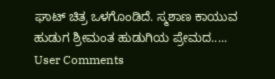ಘಾಟ್ ಚಿತ್ರ ಒಳಗೊಂಡಿದೆ. ಸ್ಮಶಾಣ ಕಾಯುವ ಹುಡುಗ ಶ್ರೀಮಂತ ಹುಡುಗಿಯ ಪ್ರೇಮದ.....
User Comments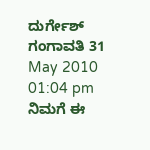ದುರ್ಗೇಶ್ ಗಂಗಾವತಿ 31 May 2010 01:04 pm
ನಿಮಗೆ ಈ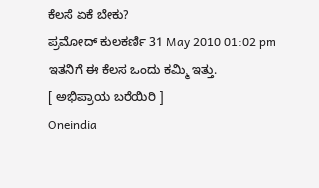ಕೆಲಸೆ ಏಕೆ ಬೇಕು?
ಪ್ರಮೋದ್ ಕುಲಕರ್ಣಿ 31 May 2010 01:02 pm
ಇತನಿಗೆ ಈ ಕೆಲಸ ಒಂದು ಕಮ್ಮಿ ಇತ್ತು.
[ ಅಭಿಪ್ರಾಯ ಬರೆಯಿರಿ ]
Oneindia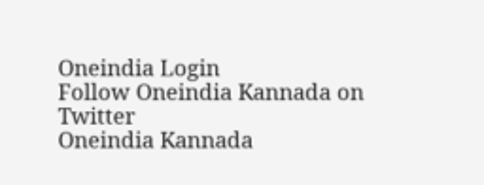Oneindia Login
Follow Oneindia Kannada on Twitter
Oneindia Kannada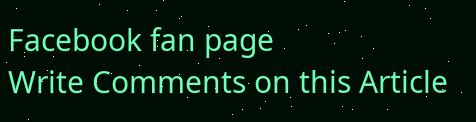Facebook fan page
Write Comments on this Article